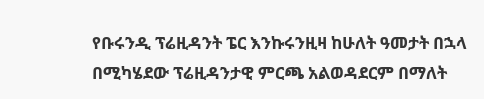የቡሩንዲ ፕሬዚዳንት ፔር እንኩሩንዚዛ ከሁለት ዓመታት በኋላ በሚካሄደው ፕሬዚዳንታዊ ምርጫ አልወዳደርም በማለት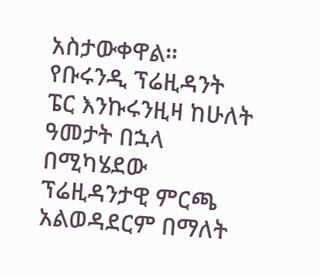አስታውቀዋል።
የቡሩንዲ ፕሬዚዳንት ፔር እንኩሩንዚዛ ከሁለት ዓመታት በኋላ በሚካሄደው ፕሬዚዳንታዊ ምርጫ አልወዳደርም በማለት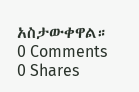አስታውቀዋል።
0 Comments
0 Shares